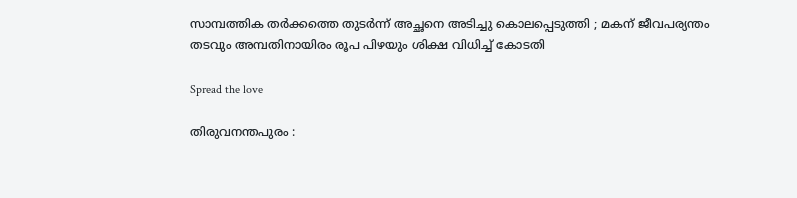സാമ്പത്തിക തർക്കത്തെ തുടർന്ന് അച്ഛനെ അടിച്ചു കൊലപ്പെടുത്തി ; മകന് ജീവപര്യന്തം തടവും അമ്പതിനായിരം രൂപ പിഴയും ശിക്ഷ വിധിച്ച് കോടതി

Spread the love

തിരുവനന്തപുരം :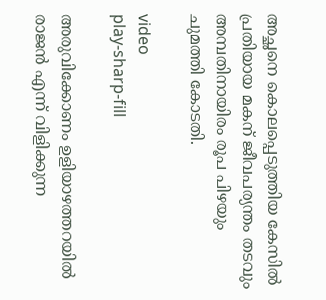അച്ഛനെ കൊലപ്പെടുത്തിയ കേസിൽ പ്രതിയായ മകന് ജീവപര്യന്തം തടവും അമ്പതിനായിരം രൂപ പിഴയും ചുമത്തി കോടതി.

video
play-sharp-fill

അരുവിക്കോണം ഉളിയാഴത്തറയിൽ രാജൻ എന്ന് വിളിക്കുന്ന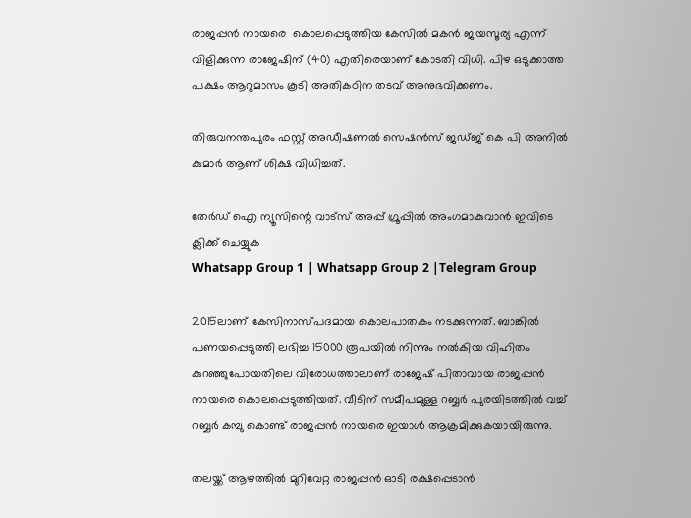രാജപ്പൻ നായരെ  കൊലപ്പെടുത്തിയ കേസിൽ മകൻ ജയസൂര്യ എന്ന് വിളിക്കുന്ന രാജേഷിന് (40) എതിരെയാണ് കോടതി വിധി. പിഴ ഒടുക്കാത്ത പക്ഷം ആറുമാസം കൂടി അതികഠിന തടവ് അനുഭവിക്കണം.

തിരുവനന്തപുരം ഫസ്റ്റ് അഡീഷണൽ സെഷൻസ് ജഡ്‌ജ് കെ പി അനിൽ കുമാർ ആണ് ശിക്ഷ വിധിച്ചത്.

തേർഡ് ഐ ന്യൂസിന്റെ വാട്സ് അപ്പ് ഗ്രൂപ്പിൽ അംഗമാകുവാൻ ഇവിടെ ക്ലിക്ക് ചെയ്യുക
Whatsapp Group 1 | Whatsapp Group 2 |Telegram Group

2015ലാണ് കേസിനാസ്‌പദമായ കൊലപാതകം നടക്കുന്നത്. ബാങ്കിൽ പണയപ്പെടുത്തി ലഭിച്ച 15000 രൂപയിൽ നിന്നും നൽകിയ വിഹിതം കുറഞ്ഞുപോയതിലെ വിരോധത്താലാണ് രാജേഷ് പിതാവായ രാജപ്പൻ നായരെ കൊലപ്പെടുത്തിയത്. വീടിന് സമീപമുള്ള റബ്ബർ പുരയിടത്തിൽ വച്ച് റബ്ബർ കമ്പു കൊണ്ട് രാജപ്പൻ നായരെ ഇയാൾ ആക്രമിക്കുകയായിരുന്നു.

തലയ്ക്ക് ആഴത്തിൽ മുറിവേറ്റ രാജപ്പൻ ഓടി രക്ഷപ്പെടാൻ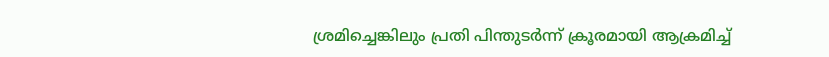ശ്രമിച്ചെങ്കിലും പ്രതി പിന്തുടർന്ന് ക്രൂരമായി ആക്രമിച്ച്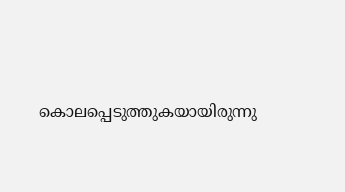കൊലപ്പെടുത്തുകയായിരുന്നു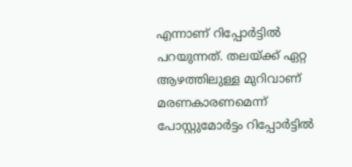എന്നാണ് റിപ്പോർട്ടിൽ പറയുന്നത്. തലയ്ക്ക് ഏറ്റ ആഴത്തിലുള്ള മുറിവാണ് മരണകാരണമെന്ന് പോസ്റ്റുമോർട്ടം റിപ്പോർട്ടിൽ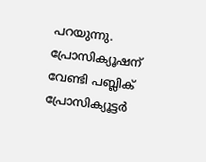പറയുന്നു. പ്രോസിക്യൂഷന് വേണ്ടി പബ്ലിക് പ്രോസിക്യൂട്ടർ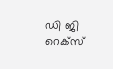ഡി ജി റെക്സ്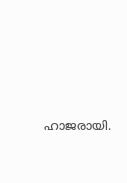ഹാജരായി.